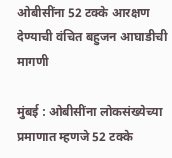ओबीसींना 52 टक्के आरक्षण देण्याची वंचित बहुजन आघाडीची मागणी

मुंबई : ओबीसींना लोकसंख्येच्या प्रमाणात म्हणजे 52 टक्के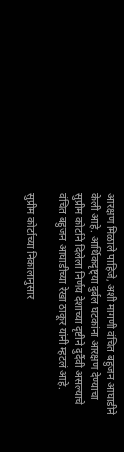आरक्षण मिळाले पाहिजे, अशी मागणी वंचित बहुजन आघाडीने केली आहे. आर्थिकदृष्ट्या दुर्बल घटकांना आरक्षण देण्याचा सुप्रीम कोर्टाने दिलेला निर्णय देशाच्या दृष्टीने दुर्दैवी असल्याचे वंचित बहुजन आघाडीच्या रेखा ठाकूर यांनी म्हटलं आहे.

सुप्रीम कोर्टाच्या निकालानुसार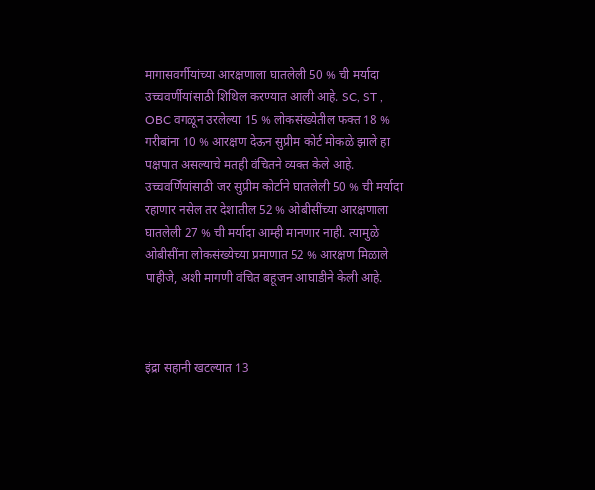मागासवर्गीयांच्या आरक्षणाला घातलेली 50 % ची मर्यादा उच्चवर्णीयांसाठी शिथिल करण्यात आली आहे. SC, ST , OBC वगळून उरलेल्या 15 % लोकसंख्येतील फक्त 18 % गरीबांना 10 % आरक्षण देऊन सुप्रीम कोर्ट मोकळे झाले हा पक्षपात असल्याचे मतही वंचितने व्यक्त केले आहे. उच्चवर्णियांसाठी जर सुप्रीम कोर्टाने घातलेली 50 % ची मर्यादा रहाणार नसेल तर देशातील 52 % ओबीसींच्या आरक्षणाला घातलेली 27 % ची मर्यादा आम्ही मानणार नाही. त्यामुळे ओबीसींना लोकसंख्येच्या प्रमाणात 52 % आरक्षण मिळाले पाहीजे, अशी मागणी वंचित बहूजन आघाडीने केली आहे.



इंद्रा सहानी खटल्यात 13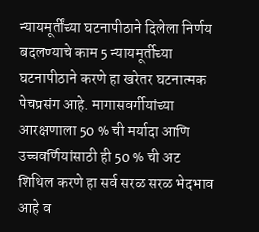न्यायमूर्तींच्या घटनापीठाने दिलेला निर्णय बदलण्याचे काम 5 न्यायमूर्तीच्या घटनापीठाने करणे हा खरेतर घटनात्मक पेचप्रसंग आहे. मागासवर्गीयांच्या आरक्षणाला 50 % ची मर्यादा आणि उच्चवर्णियांसाठी ही 50 % ची अट शिथिल करणे हा सर्व सरळ सरळ भेदभाव आहे व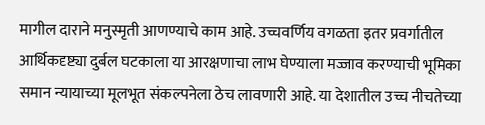मागील दाराने मनुस्मृती आणण्याचे काम आहे. उच्चवर्णिय वगळता इतर प्रवर्गातील आर्थिकदृष्ट्या दुर्बल घटकाला या आरक्षणाचा लाभ घेण्याला मज्जाव करण्याची भूमिका समान न्यायाच्या मूलभूत संकल्पनेला ठेच लावणारी आहे. या देशातील उच्च नीचतेच्या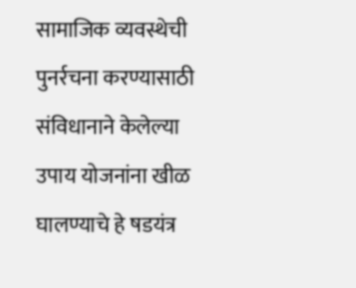सामाजिक व्यवस्थेची पुनर्रचना करण्यासाठी संविधानाने केलेल्या उपाय योजनांना खीळ घालण्याचे हे षडयंत्र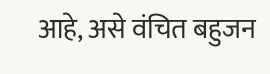आहे, असे वंचित बहुजन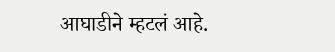आघाडीने म्हटलं आहे.